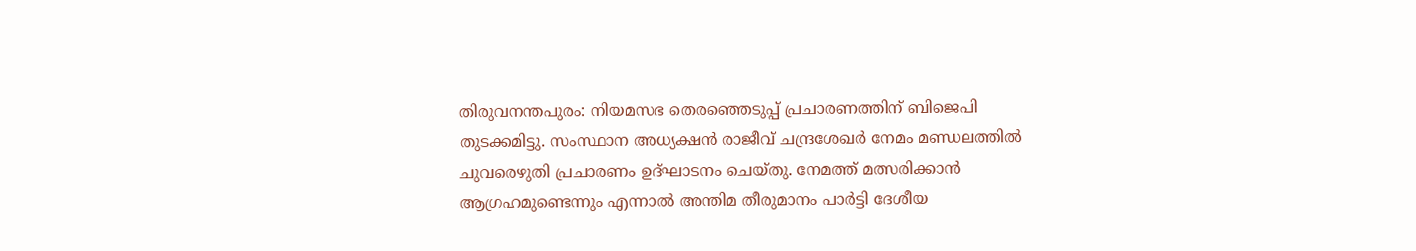തിരുവനന്തപുരം: നിയമസഭ തെരഞ്ഞെടുപ്പ് പ്രചാരണത്തിന് ബിജെപി തുടക്കമിട്ടു. സംസ്ഥാന അധ്യക്ഷന്‍ രാജീവ് ചന്ദ്രശേഖര്‍ നേമം മണ്ഡലത്തില്‍ ചുവരെഴുതി പ്രചാരണം ഉദ്ഘാടനം ചെയ്തു. നേമത്ത് മത്സരിക്കാന്‍ ആഗ്രഹമുണ്ടെന്നും എന്നാല്‍ അന്തിമ തീരുമാനം പാര്‍ട്ടി ദേശീയ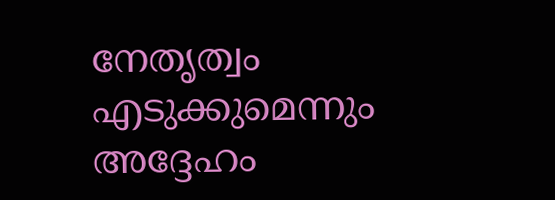നേതൃത്വം എടുക്കുമെന്നും അദ്ദേഹം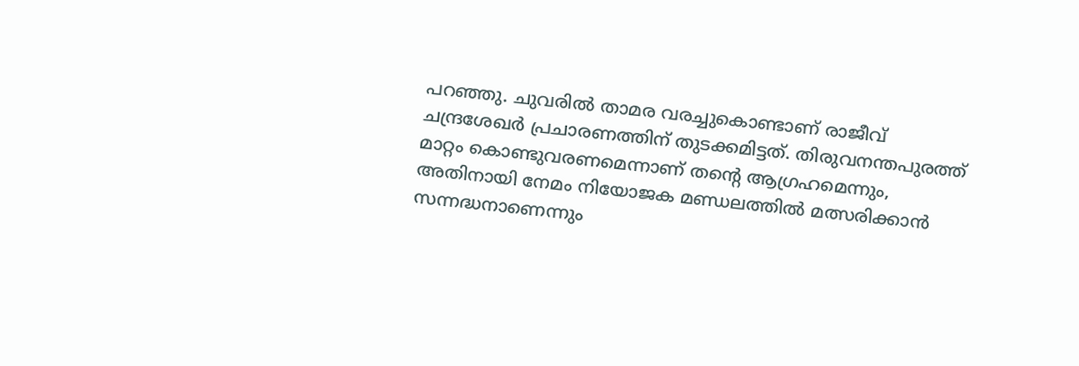പറഞ്ഞു. ചുവരില്‍ താമര വരച്ചുകൊണ്ടാണ് രാജീവ് ചന്ദ്രശേഖര്‍ പ്രചാരണത്തിന് തുടക്കമിട്ടത്. തിരുവനന്തപുരത്ത് മാറ്റം കൊണ്ടുവരണമെന്നാണ് തന്റെ ആഗ്രഹമെന്നും, അതിനായി നേമം നിയോജക മണ്ഡലത്തില്‍ മത്സരിക്കാന്‍ സന്നദ്ധനാണെന്നും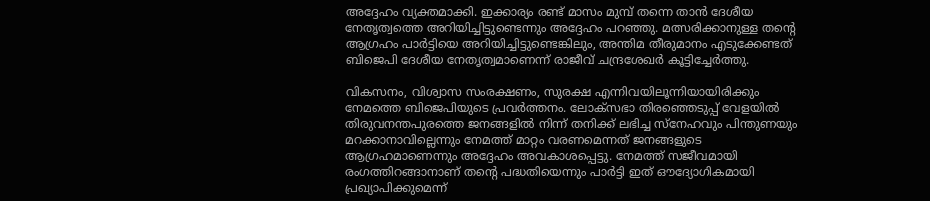അദ്ദേഹം വ്യക്തമാക്കി. ഇക്കാര്യം രണ്ട് മാസം മുമ്പ് തന്നെ താന്‍ ദേശീയ നേതൃത്വത്തെ അറിയിച്ചിട്ടുണ്ടെന്നും അദ്ദേഹം പറഞ്ഞു. മത്സരിക്കാനുള്ള തന്റെ ആഗ്രഹം പാര്‍ട്ടിയെ അറിയിച്ചിട്ടുണ്ടെങ്കിലും, അന്തിമ തീരുമാനം എടുക്കേണ്ടത് ബിജെപി ദേശീയ നേതൃത്വമാണെന്ന് രാജീവ് ചന്ദ്രശേഖര്‍ കൂട്ടിച്ചേര്‍ത്തു.

വികസനം, വിശ്വാസ സംരക്ഷണം, സുരക്ഷ എന്നിവയിലൂന്നിയായിരിക്കും നേമത്തെ ബിജെപിയുടെ പ്രവര്‍ത്തനം. ലോക്സഭാ തിരഞ്ഞെടുപ്പ് വേളയില്‍ തിരുവനന്തപുരത്തെ ജനങ്ങളില്‍ നിന്ന് തനിക്ക് ലഭിച്ച സ്നേഹവും പിന്തുണയും മറക്കാനാവില്ലെന്നും നേമത്ത് മാറ്റം വരണമെന്നത് ജനങ്ങളുടെ ആഗ്രഹമാണെന്നും അദ്ദേഹം അവകാശപ്പെട്ടു. നേമത്ത് സജീവമായി രംഗത്തിറങ്ങാനാണ് തന്റെ പദ്ധതിയെന്നും പാര്‍ട്ടി ഇത് ഔദ്യോഗികമായി പ്രഖ്യാപിക്കുമെന്ന്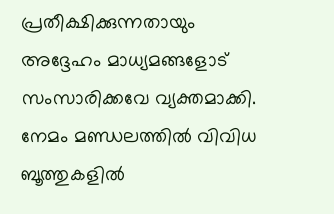പ്രതീക്ഷിക്കുന്നതായും അദ്ദേഹം മാധ്യമങ്ങളോട് സംസാരിക്കവേ വ്യക്തമാക്കി. നേമം മണ്ഡലത്തില്‍ വിവിധ ബൂത്തുകളില്‍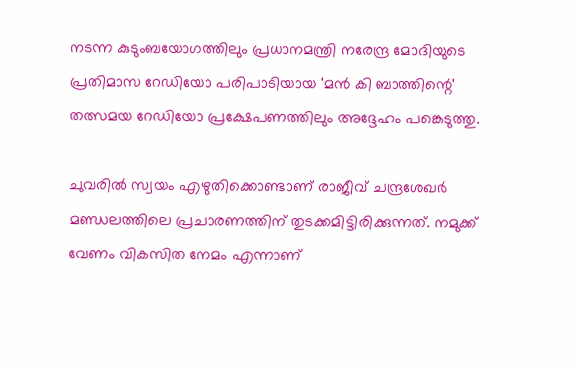നടന്ന കുടുംബയോഗത്തിലും പ്രധാനമന്ത്രി നരേന്ദ്ര മോദിയുടെ പ്രതിമാസ റേഡിയോ പരിപാടിയായ 'മന്‍ കി ബാത്തിന്റെ' തത്സമയ റേഡിയോ പ്രക്ഷേപണത്തിലും അദ്ദേഹം പങ്കെടുത്തു.

ചുവരില്‍ സ്വയം എഴുതിക്കൊണ്ടാണ് രാജീവ് ചന്ദ്രശേഖര്‍ മണ്ഡലത്തിലെ പ്രചാരണത്തിന് തുടക്കമിട്ടിരിക്കുന്നത്. നമുക്ക് വേണം വികസിത നേമം എന്നാണ്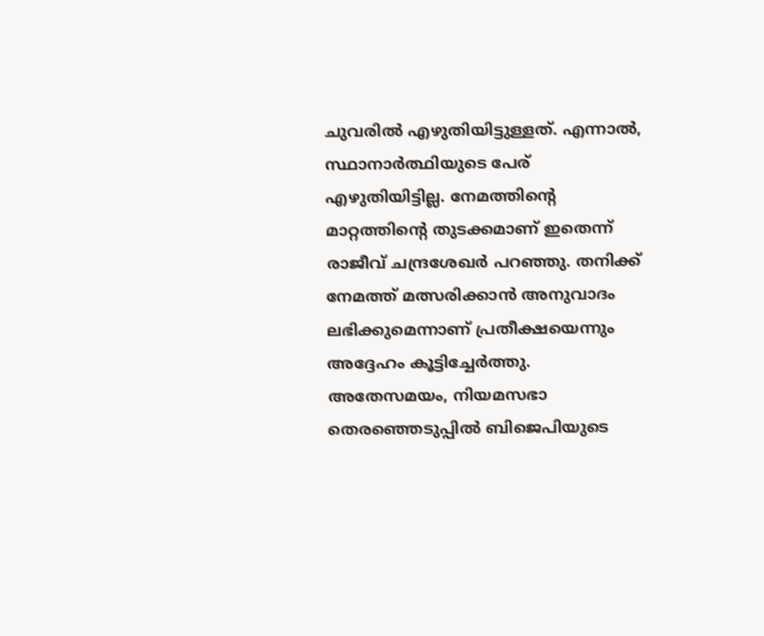ചുവരില്‍ എഴുതിയിട്ടുള്ളത്. എന്നാല്‍, സ്ഥാനാര്‍ത്ഥിയുടെ പേര് എഴുതിയിട്ടില്ല. നേമത്തിന്റെ മാറ്റത്തിന്റെ തുടക്കമാണ് ഇതെന്ന് രാജീവ് ചന്ദ്രശേഖര്‍ പറഞ്ഞു. തനിക്ക് നേമത്ത് മത്സരിക്കാന്‍ അനുവാദം ലഭിക്കുമെന്നാണ് പ്രതീക്ഷയെന്നും അദ്ദേഹം കൂട്ടിച്ചേര്‍ത്തു. അതേസമയം, നിയമസഭാ തെരഞ്ഞെടുപ്പില്‍ ബിജെപിയുടെ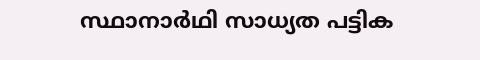സ്ഥാനാര്‍ഥി സാധ്യത പട്ടിക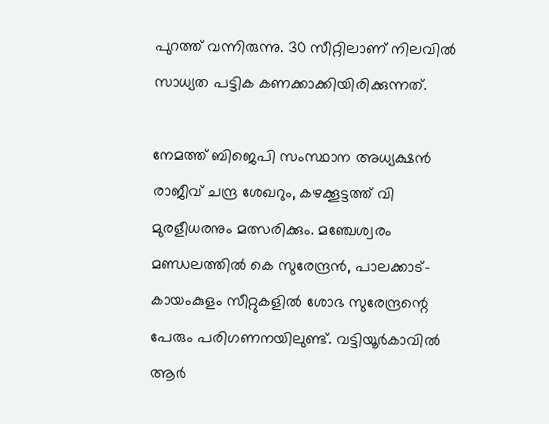പുറത്ത് വന്നിരുന്നു. 30 സീറ്റിലാണ് നിലവില്‍ സാധ്യത പട്ടിക കണക്കാക്കിയിരിക്കുന്നത്.

നേമത്ത് ബിജെപി സംസ്ഥാന അധ്യക്ഷന്‍ രാജീവ് ചന്ദ്ര ശേഖറും, കഴക്കൂട്ടത്ത് വി മുരളീധരനും മത്സരിക്കും. മഞ്ചേശ്വരം മണ്ഡലത്തില്‍ കെ സുരേന്ദ്രന്‍, പാലക്കാട്- കായംകുളം സീറ്റുകളില്‍ ശോഭ സുരേന്ദ്രന്റെ പേരും പരിഗണനയിലുണ്ട്. വട്ടിയൂര്‍കാവില്‍ ആര്‍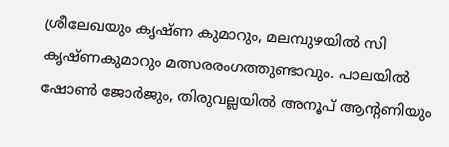ശ്രീലേഖയും കൃഷ്ണ കുമാറും, മലമ്പുഴയില്‍ സി കൃഷ്ണകുമാറും മത്സരരംഗത്തുണ്ടാവും. പാലയില്‍ ഷോണ്‍ ജോര്‍ജും, തിരുവല്ലയില്‍ അനൂപ് ആന്റണിയും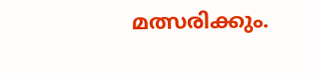മത്സരിക്കും.